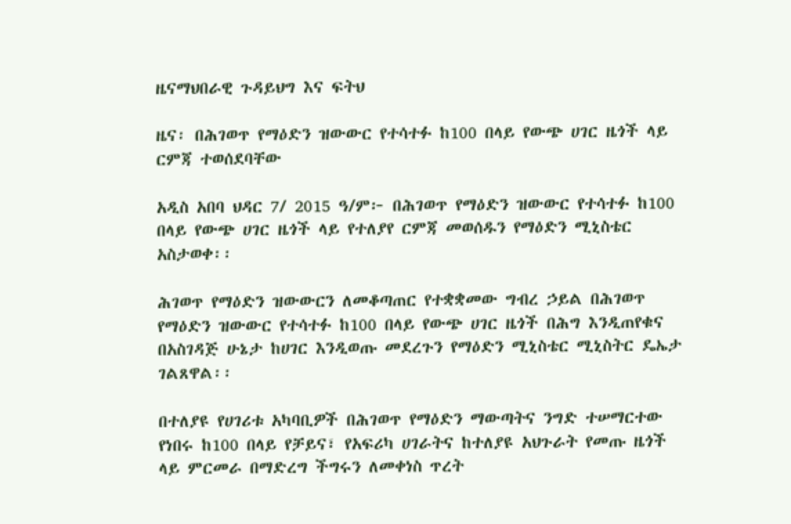ዜናማህበራዊ ጉዳይህግ እና ፍትህ

ዜና፡ በሕገወጥ የማዕድን ዝውውር የተሳተፉ ከ100 በላይ የውጭ ሀገር ዜጎች ላይ ርምጃ ተወሰደባቸው

አዲስ አበባ ህዳር 7/ 2015 ዓ/ም፦ በሕገወጥ የማዕድን ዝውውር የተሳተፉ ከ100 በላይ የውጭ ሀገር ዜጎች ላይ የተለያየ ርምጃ መወሰዱን የማዕድን ሚኒስቴር አስታወቀ፡፡

ሕገወጥ የማዕድን ዝውውርን ለመቆጣጠር የተቋቋመው ግብረ ኃይል በሕገወጥ የማዕድን ዝውውር የተሳተፉ ከ100 በላይ የውጭ ሀገር ዜጎች በሕግ እንዲጠየቁና በአስገዳጅ ሁኔታ ከሀገር እንዲወጡ መደረጉን የማዕድን ሚኒስቴር ሚኒስትር ዴኤታ ገልጸዋል፡፡

በተለያዩ የሀገሪቱ አካባቢዎች በሕገወጥ የማዕድን ማውጣትና ንግድ ተሠማርተው የነበሩ ከ100 በላይ የቻይና፣ የአፍሪካ ሀገራትና ከተለያዩ አህጉራት የመጡ ዜጎች ላይ ምርመራ በማድረግ ችግሩን ለመቀነስ ጥረት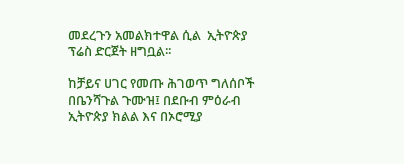መደረጉን አመልክተዋል ሲል  ኢትዮጵያ ፕሬስ ድርጀት ዘግቧል፡፡

ከቻይና ሀገር የመጡ ሕገወጥ ግለሰቦች በቤንሻጉል ጉሙዝ፤ በደቡብ ምዕራብ ኢትዮጵያ ክልል እና በኦሮሚያ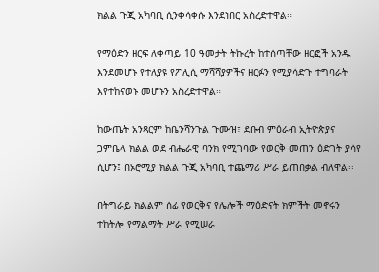ክልል ጉጂ አካባቢ ሲንቀሳቀሱ እንደነበር አስረድተዋል።

የማዕድን ዘርፍ ለቀጣይ 10 ዓመታት ትኩረት ከተሰጣቸው ዘርፎች አንዱ እንደመሆኑ የተለያዩ የፖሊሲ ማሻሻያዎችና ዘርፉን የሚያሳድጉ ተግባራት እየተከናወኑ መሆኑን አስረድተዋል።

ከውጤት አንጻርም ከቤንሻንጉል ጉሙዝ፣ ደቡብ ምዕራብ ኢትዮጵያና ጋምቤላ ክልል ወደ ብሔራዊ ባንክ የሚገባው የወርቅ መጠን ዕድገት ያሳየ ሲሆን፤ በኦሮሚያ ክልል ጉጂ አካባቢ ተጨማሪ ሥራ ይጠበቃል ብለዋል፡፡

በትግራይ ክልልም ሰፊ የወርቅና የሌሎች ማዕድናት ክምችት መኖሩን ተከትሎ የማልማት ሥራ የሚሠራ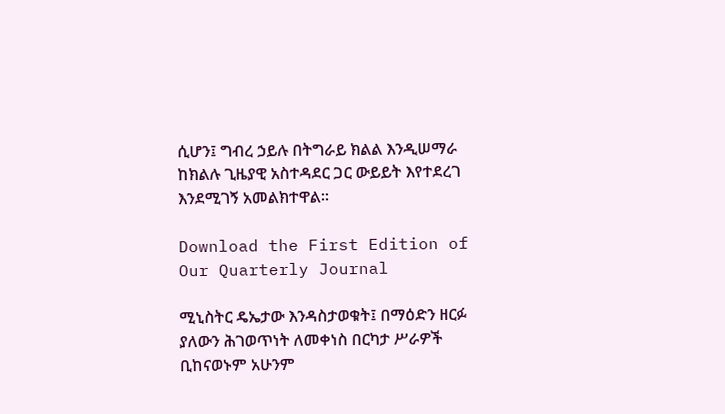ሲሆን፤ ግብረ ኃይሉ በትግራይ ክልል እንዲሠማራ ከክልሉ ጊዜያዊ አስተዳደር ጋር ውይይት እየተደረገ እንደሚገኝ አመልክተዋል።

Download the First Edition of Our Quarterly Journal

ሚኒስትር ዴኤታው እንዳስታወቁት፤ በማዕድን ዘርፉ ያለውን ሕገወጥነት ለመቀነስ በርካታ ሥራዎች ቢከናወኑም አሁንም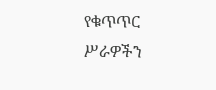የቁጥጥር ሥራዎችን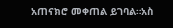አጠናክሮ መቀጠል ይገባል።አስ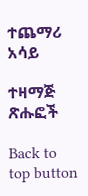ተጨማሪ አሳይ

ተዛማጅ ጽሑፎች

Back to top button